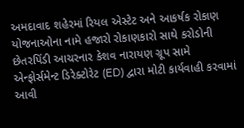અમદાવાદ શહેરમાં રિયલ એસ્ટેટ અને આકર્ષક રોકાણ યોજનાઓના નામે હજારો રોકાણકારો સાથે કરોડોની છેતરપિંડી આચરનાર કેશવ નારાયણ ગ્રૂપ સામે એન્ફોર્સમેન્ટ ડિરેક્ટોરેટ (ED) દ્વારા મોટી કાર્યવાહી કરવામાં આવી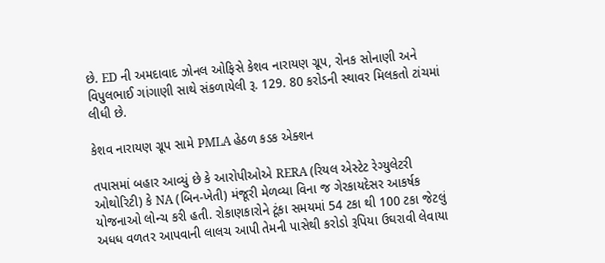છે. ED ની અમદાવાદ ઝોનલ ઓફિસે કેશવ નારાયણ ગ્રૂપ, રોનક સોનાણી અને વિપુલભાઈ ગાંગાણી સાથે સંકળાયેલી રૂ. 129. 80 કરોડની સ્થાવર મિલકતો ટાંચમાં લીધી છે.

કેશવ નારાયણ ગ્રૂપ સામે PMLA હેઠળ કડક એક્શન

તપાસમાં બહાર આવ્યું છે કે આરોપીઓએ RERA (રિયલ એસ્ટેટ રેગ્યુલેટરી ઓથોરિટી) કે NA (બિન-ખેતી) મંજૂરી મેળવ્યા વિના જ ગેરકાયદેસર આકર્ષક યોજનાઓ લોન્ચ કરી હતી. રોકાણકારોને ટૂંકા સમયમાં 54 ટકા થી 100 ટકા જેટલું અધધ વળતર આપવાની લાલચ આપી તેમની પાસેથી કરોડો રૂપિયા ઉઘરાવી લેવાયા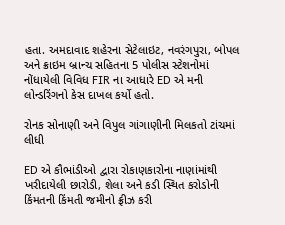હતા. અમદાવાદ શહેરના સેટેલાઇટ, નવરંગપુરા, બોપલ અને ક્રાઇમ બ્રાન્ચ સહિતના 5 પોલીસ સ્ટેશનોમાં નોંધાયેલી વિવિધ FIR ના આધારે ED એ મની લોન્ડરિંગનો કેસ દાખલ કર્યો હતો.

રોનક સોનાણી અને વિપુલ ગાંગાણીની મિલકતો ટાંચમાં લીધી

ED એ કૌભાંડીઓ દ્વારા રોકાણકારોના નાણાંમાંથી ખરીદાયેલી છારોડી, શેલા અને કડી સ્થિત કરોડોની કિંમતની કિંમતી જમીનો ફ્રીઝ કરી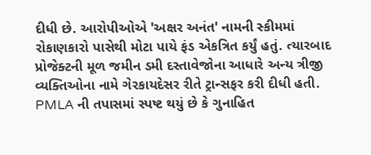દીધી છે. આરોપીઓએ 'અક્ષર અનંત' નામની સ્કીમમાં રોકાણકારો પાસેથી મોટા પાયે ફંડ એકત્રિત કર્યું હતું. ત્યારબાદ પ્રોજેક્ટની મૂળ જમીન ડમી દસ્તાવેજોના આધારે અન્ય ત્રીજી વ્યક્તિઓના નામે ગેરકાયદેસર રીતે ટ્રાન્સફર કરી દીધી હતી. PMLA ની તપાસમાં સ્પષ્ટ થયું છે કે ગુનાહિત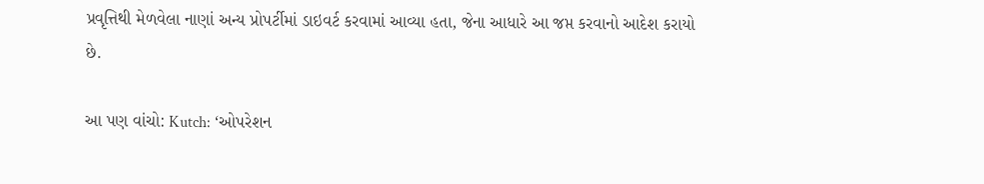પ્રવૃત્તિથી મેળવેલા નાણાં અન્ય પ્રોપર્ટીમાં ડાઇવર્ટ કરવામાં આવ્યા હતા, જેના આધારે આ જપ્ત કરવાનો આદેશ કરાયો છે.

આ પણ વાંચો: Kutch: ‘ઓપરેશન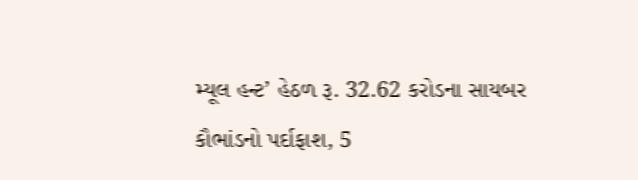મ્યૂલ હન્ટ’ હેઠળ રૂ. 32.62 કરોડના સાયબર કૌભાંડનો પર્દાફાશ, 5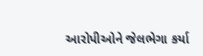આરોપીઓને જેલભેગા કર્યા